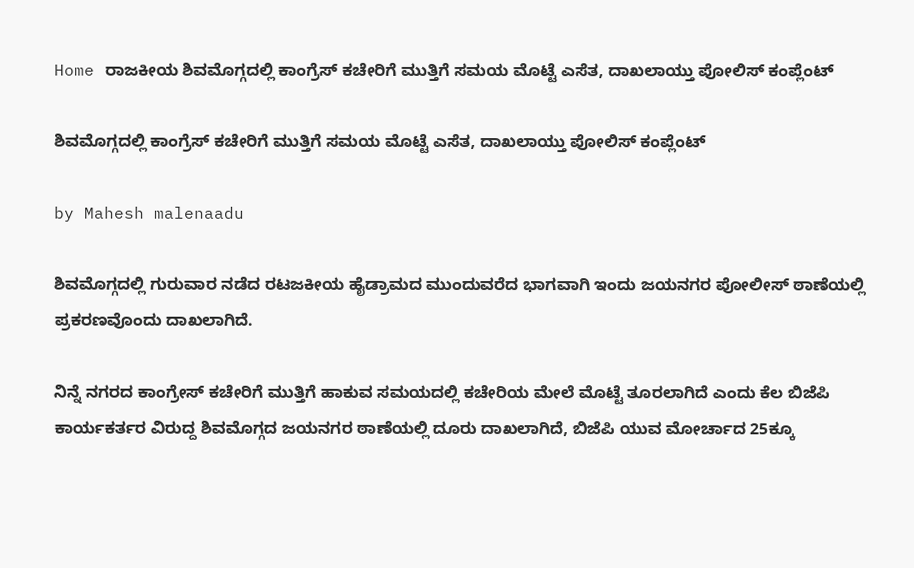Home ರಾಜಕೀಯ ಶಿವಮೊಗ್ಗದಲ್ಲಿ ಕಾಂಗ್ರೆಸ್ ಕಚೇರಿಗೆ ಮುತ್ತಿಗೆ ಸಮಯ ಮೊಟ್ಟೆ ಎಸೆತ, ದಾಖಲಾಯ್ತು ಪೋಲಿಸ್ ಕಂಪ್ಲೆಂಟ್

ಶಿವಮೊಗ್ಗದಲ್ಲಿ ಕಾಂಗ್ರೆಸ್ ಕಚೇರಿಗೆ ಮುತ್ತಿಗೆ ಸಮಯ ಮೊಟ್ಟೆ ಎಸೆತ, ದಾಖಲಾಯ್ತು ಪೋಲಿಸ್ ಕಂಪ್ಲೆಂಟ್

by Mahesh malenaadu

ಶಿವಮೊಗ್ಗದಲ್ಲಿ ಗುರುವಾರ ನಡೆದ ರಟಜಕೀಯ ಹೈಡ್ರಾಮದ ಮುಂದುವರೆದ ಭಾಗವಾಗಿ ಇಂದು ಜಯನಗರ ಪೋಲೀಸ್ ಠಾಣೆಯಲ್ಲಿ ಪ್ರಕರಣವೊಂದು ದಾಖಲಾಗಿದೆ.

ನಿನ್ನೆ ನಗರದ ಕಾಂಗ್ರೇಸ್ ಕಚೇರಿಗೆ ಮುತ್ತಿಗೆ ಹಾಕುವ ಸಮಯದಲ್ಲಿ ಕಚೇರಿಯ ಮೇಲೆ ಮೊಟ್ಟೆ ತೂರಲಾಗಿದೆ ಎಂದು ಕೆಲ ಬಿಜೆಪಿ ಕಾರ್ಯಕರ್ತರ ವಿರುದ್ದ ಶಿವಮೊಗ್ಗದ ಜಯನಗರ ಠಾಣೆಯಲ್ಲಿ ದೂರು ದಾಖಲಾಗಿದೆ, ಬಿಜೆಪಿ ಯುವ ಮೋರ್ಚಾದ 25ಕ್ಕೂ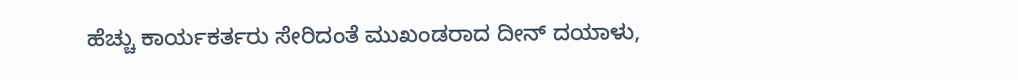ಹೆಚ್ಚು ಕಾರ್ಯಕರ್ತರು ಸೇರಿದಂತೆ ಮುಖಂಡರಾದ ದೀನ್ ದಯಾಳು,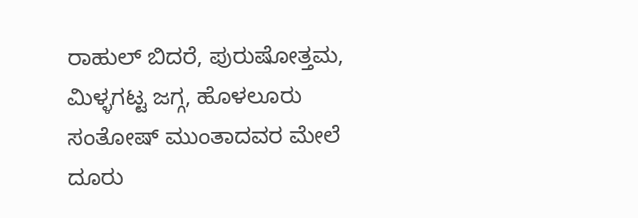ರಾಹುಲ್ ಬಿದರೆ, ಪುರುಷೋತ್ತಮ, ಮಿಳ್ಳಗಟ್ಟ ಜಗ್ಗ, ಹೊಳಲೂರು ಸಂತೋಷ್ ಮುಂತಾದವರ ಮೇಲೆ ದೂರು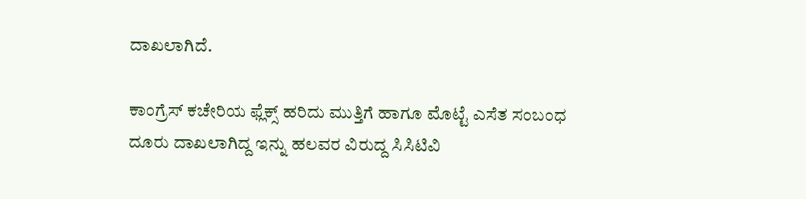ದಾಖಲಾಗಿದೆ.

ಕಾಂಗ್ರೆಸ್ ಕಚೇರಿಯ ಫ್ಲೆಕ್ಸ್ ಹರಿದು ಮುತ್ತಿಗೆ ಹಾಗೂ ಮೊಟ್ಟೆ ಎಸೆತ ಸಂಬಂಧ ದೂರು ದಾಖಲಾಗಿದ್ದ ಇನ್ನು ಹಲವರ ವಿರುದ್ದ ಸಿಸಿಟಿವಿ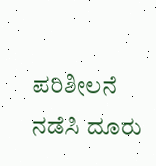ಪರಿಶೀಲನೆ ನಡೆಸಿ ದೂರು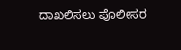ದಾಖಲಿಸಲು ಪೊಲೀಸರ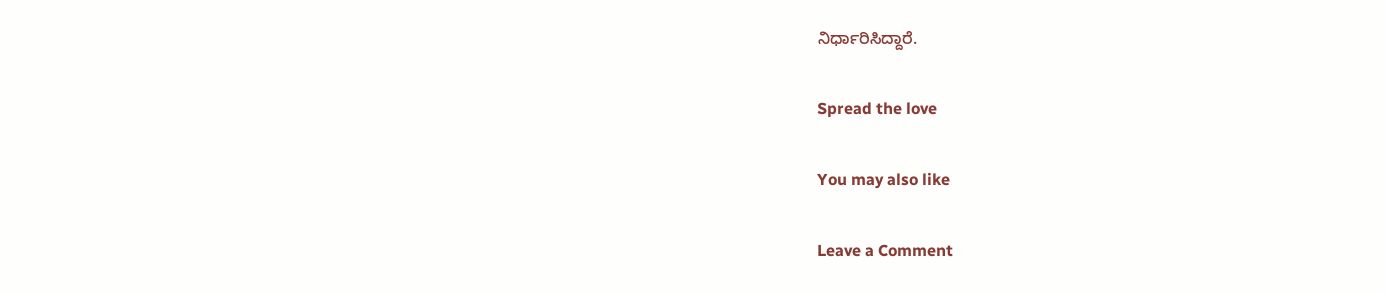ನಿರ್ಧಾರಿಸಿದ್ದಾರೆ.

Spread the love

You may also like

Leave a Comment